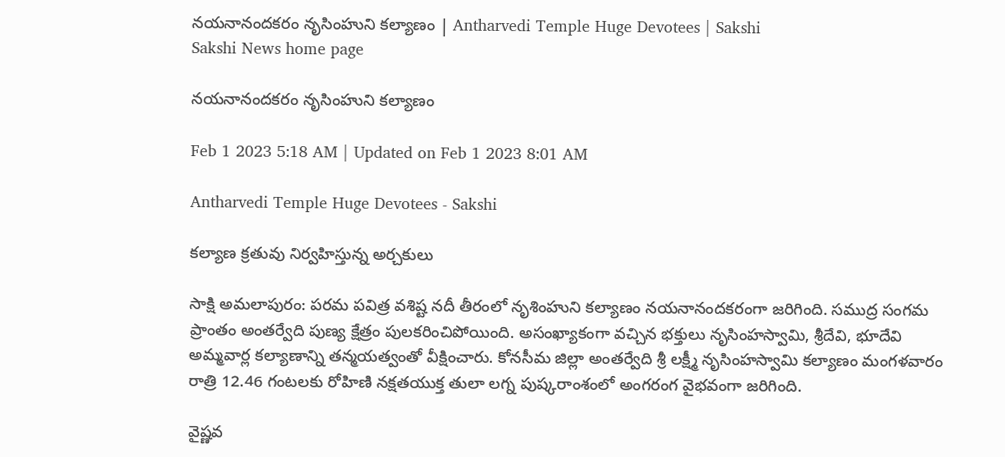నయనానందకరం నృసింహుని కల్యాణం | Antharvedi Temple Huge Devotees | Sakshi
Sakshi News home page

నయనానందకరం నృసింహుని కల్యాణం

Feb 1 2023 5:18 AM | Updated on Feb 1 2023 8:01 AM

Antharvedi Temple Huge Devotees - Sakshi

కల్యాణ క్రతువు నిర్వహిస్తున్న అర్చకులు

సాక్షి అమలాపురం: పరమ పవిత్ర వశిష్ట నదీ తీరంలో నృశింహుని కల్యాణం నయనానందకరంగా జరిగింది. సముద్ర సంగమ ప్రాంతం అంతర్వేది పుణ్య క్షేత్రం పులకరించిపోయింది. అసంఖ్యాకంగా వచ్చిన భక్తులు నృసింహస్వామి, శ్రీదేవి, భూదేవి అమ్మవార్ల కల్యాణాన్ని తన్మయత్వంతో వీక్షించారు. కోనసీమ జిల్లా అంతర్వేది శ్రీ లక్ష్మీ నృసింహస్వామి కల్యాణం మంగళవారం రాత్రి 12.46 గంటలకు రోహిణి నక్షతయుక్త తులా లగ్న పుష్కరాంశంలో అంగరంగ వైభవంగా జరిగింది.

వైష్ణవ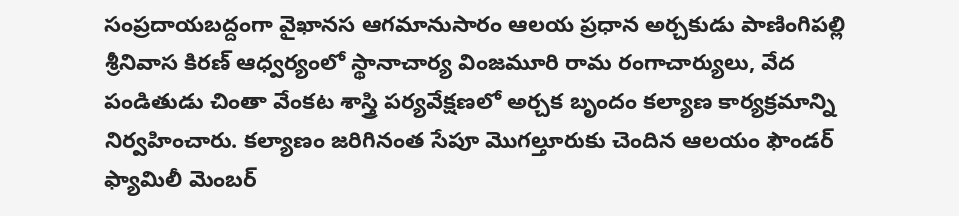సంప్రదాయబద్దంగా వైఖానస ఆగమానుసారం ఆలయ ప్రధాన అర్చకుడు పాణింగిపల్లి శ్రీనివాస కిరణ్‌ ఆధ్వర్యంలో స్థానాచార్య వింజమూరి రామ రంగాచార్యులు, వేద పండితుడు చింతా వేంకట శాస్త్రి పర్యవేక్షణలో అర్చక బృందం కల్యాణ కార్యక్రమాన్ని నిర్వహించారు. కల్యాణం జరిగినంత సేపూ మొగల్తూరుకు చెందిన ఆలయం ఫౌండర్‌ ఫ్యామిలీ మెంబర్‌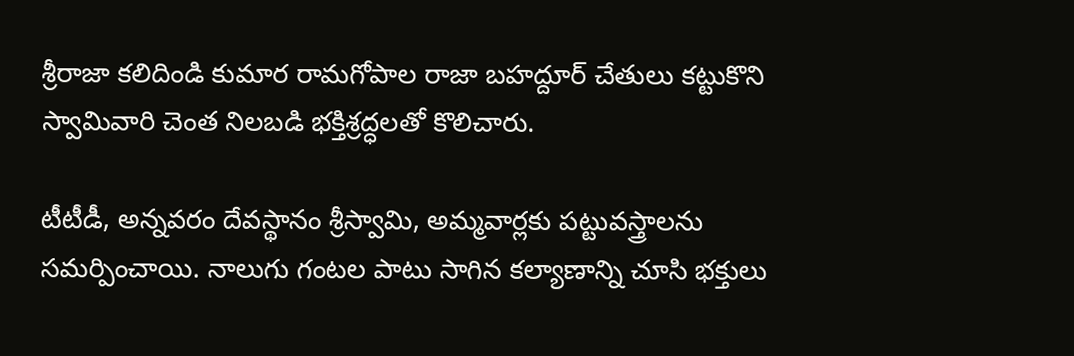శ్రీరాజా కలిదిండి కుమార రామగోపాల రాజా బహద్దూర్‌ చేతులు కట్టుకొని స్వామివారి చెంత నిలబడి భక్తిశ్రద్ధలతో కొలిచారు.

టీటీడీ, అన్నవరం దేవస్థానం శ్రీస్వామి, అమ్మవార్లకు పట్టువస్త్రాలను సమర్పించాయి. నాలుగు గంటల పాటు సాగిన కల్యాణాన్ని చూసి భక్తులు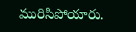మురిసిపోయారు.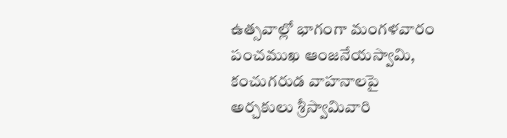ఉత్సవాల్లో భాగంగా మంగళవారం పంచముఖ ఆంజనేయస్వామి, కంచుగరుడ వాహనాలపై అర్చకులు శ్రీస్వామివారి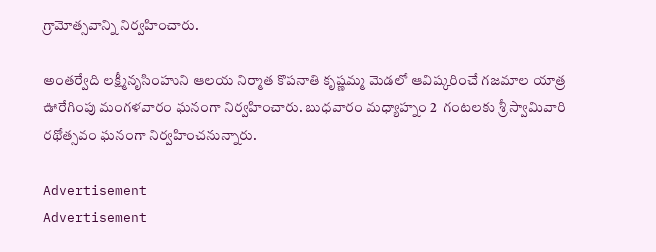గ్రామోత్సవాన్ని నిర్వహించారు.

అంతర్వేది లక్ష్మీనృసింహుని ఆలయ నిర్మాత కొపనాతి కృష్ణమ్మ మెడలో ఆవిష్కరించే గజమాల యాత్ర ఊరేగింపు మంగళవారం ఘనంగా నిర్వహించారు. బుధవారం మధ్యాహ్నం 2  గంటలకు శ్రీ స్వామివారి రథోత్సవం ఘనంగా నిర్వహించనున్నారు.

Advertisement
Advertisement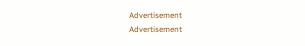Advertisement
Advertisement